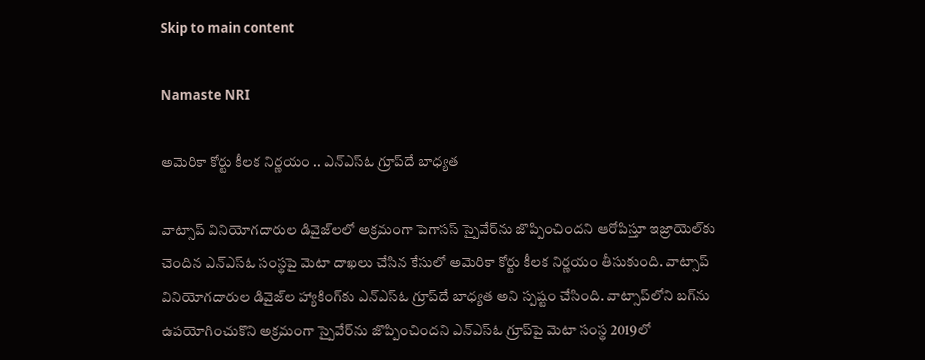Skip to main content

Namaste NRI

అమెరికా కోర్టు కీలక నిర్ణయం .. ఎన్‌ఎస్‌ఓ గ్రూప్‌దే బాధ్యత

వాట్సాప్‌ వినియోగదారుల డివైజ్‌లలో అక్రమంగా పెగాసస్‌ స్పైవేర్‌ను జొప్పించిందని ఆరోపిస్తూ ఇజ్రాయెల్‌కు చెందిన ఎన్‌ఎస్‌ఓ సంస్థపై మెటా దాఖలు చేసిన కేసులో అమెరికా కోర్టు కీలక నిర్ణయం తీసుకుంది. వాట్సాప్‌ వినియోగదారుల డివైజ్‌ల హ్యాకింగ్‌కు ఎన్‌ఎస్‌ఓ గ్రూప్‌దే బాధ్యత అని స్పష్టం చేసింది. వాట్సాప్‌లోని బగ్‌ను ఉపయోగించుకొని అక్రమంగా స్పైవేర్‌ను జొప్పించిందని ఎన్‌ఎస్‌ఓ గ్రూప్‌పై మెటా సంస్థ 2019లో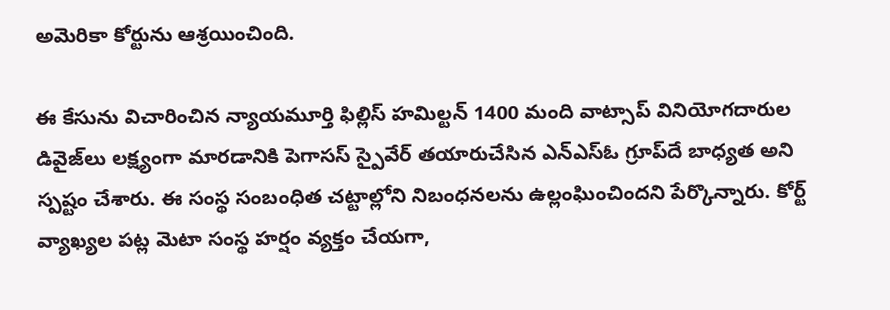అమెరికా కోర్టును ఆశ్రయించింది.

ఈ కేసును విచారించిన న్యాయమూర్తి ఫిల్లిస్‌ హమిల్టన్‌ 1400 మంది వాట్సాప్‌ వినియోగదారుల డివైజ్‌లు లక్ష్యంగా మారడానికి పెగాసస్‌ స్పైవేర్‌ తయారుచేసిన ఎన్‌ఎస్‌ఓ గ్రూప్‌దే బాధ్యత అని స్పష్టం చేశారు. ఈ సంస్థ సంబంధిత చట్టాల్లోని నిబంధనలను ఉల్లంఘించిందని పేర్కొన్నారు. కోర్ట్‌ వ్యాఖ్యల పట్ల మెటా సంస్థ హర్షం వ్యక్తం చేయగా,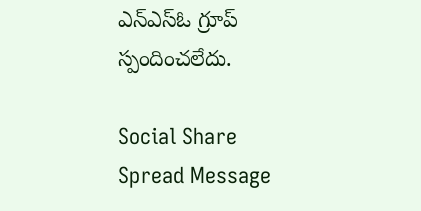ఎన్‌ఎస్‌ఓ గ్రూప్‌ స్పందించలేదు.

Social Share Spread Message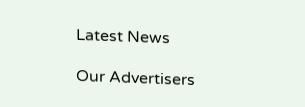Latest News

Our Advertisers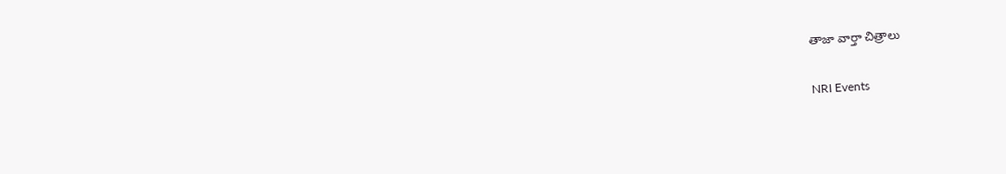తాజా వార్తా చిత్రాలు

NRI Events